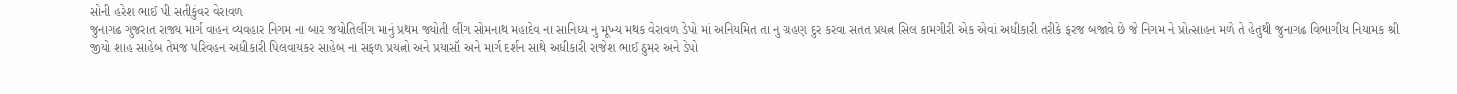સોની હરેશ ભાઈ પી સતીકુંવર વેરાવળ
જુનાગઢ ગુજરાત રાજ્ય માર્ગ વાહન વ્યવહાર નિગમ ના બાર જયોતિલીંગ માનું પ્રથમ જ્યોતી લીંગ સોમનાથ મહાદેવ ના સાનિધ્ય નુ મૂખ્ય મથક વેરાવળ ડેપો માં અનિયમિત તા નુ ગ્રહણ દુર કરવા સતત પ્રયત્ન સિલ કામગીરી એક એવાં અધીકારી તરીકે ફરજ બજાવે છે જે નિગમ ને પ્રોત્સાહન મળે તે હેતુથી જુનાગઢ વિભાગીય નિયામક શ્રી જીયો શાહ સાહેબ તેમજ પરિવહન અધીકારી પિલવાયકર સાહેબ ના સફળ પ્રયત્નો અને પ્રયાસૉ અને માર્ગ દર્શન સાથે અધીકારી રાજેશ ભાઈ ઠુમર અને ડેપો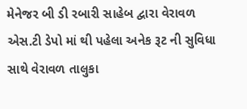મેનેજર બી ડી રબારી સાહેબ દ્વારા વેરાવળ એસ.ટી ડેપો માં થી પહેલા અનેક રૂટ ની સુવિધા સાથે વેરાવળ તાલુકા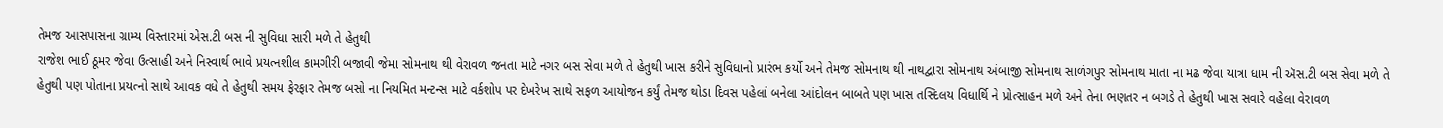તેમજ આસપાસના ગ્રામ્ય વિસ્તારમાં એસ.ટી બસ ની સુવિધા સારી મળે તે હેતુથી
રાજેશ ભાઈ ઠૂમર જેવા ઉત્સાહી અને નિસ્વાર્થ ભાવે પ્રયત્નશીલ કામગીરી બજાવી જેમા સોમનાથ થી વેરાવળ જનતા માટે નગર બસ સેવા મળે તે હેતુથી ખાસ કરીને સુવિધાનો પ્રારંભ કર્યો અને તેમજ સોમનાથ થી નાથદ્વારા સોમનાથ અંબાજી સોમનાથ સાળંગપુર સોમનાથ માતા ના મઢ જેવા યાત્રા ધામ ની ઍસ.ટી બસ સેવા મળે તે હેતુથી પણ પોતાના પ્રયત્નો સાથે આવક વધે તે હેતુથી સમય ફેરફાર તેમજ બસો ના નિયમિત મન્ટન્સ માટે વર્કશોપ પર દેખરેખ સાથે સફળ આયોજન કર્યું તેમજ થોડા દિવસ પહેલાં બનેલા આંદોલન બાબતે પણ ખાસ તસ્દિલય વિધાર્થિ ને પ્રોત્સાહન મળે અને તેના ભણતર ન બગડે તે હેતુથી ખાસ સવારે વહેલા વેરાવળ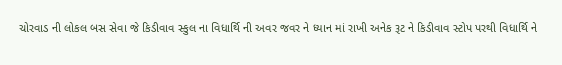ચોરવાડ ની લોકલ બસ સેવા જે કિડીવાવ સ્કુલ ના વિધાર્થિ ની અવર જવર ને ધ્યાન માં રાખી અનેક રૂટ ને કિડીવાવ સ્ટોપ પરથી વિધાર્થિ ને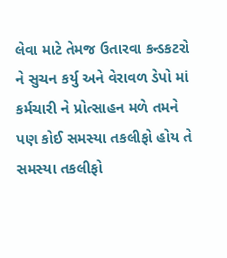લેવા માટે તેમજ ઉતારવા કન્ડકટરો ને સુચન કર્યુ અને વેરાવળ ડેપો માં કર્મચારી ને પ્રોત્સાહન મળે તમને પણ કોઈ સમસ્યા તકલીફો હોય તે સમસ્યા તકલીફો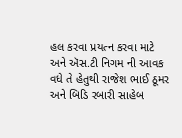હલ કરવા પ્રયત્ન કરવા માટે અને ઍસ.ટી નિગમ ની આવક વધે તે હેતુથી રાજેશ ભાઈ ઠૂમર અને બિડિ રબારી સાહેબ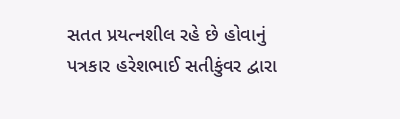સતત પ્રયત્નશીલ રહે છે હોવાનું પત્રકાર હરેશભાઈ સતીકુંવર દ્વારા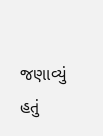જણાવ્યું હતું